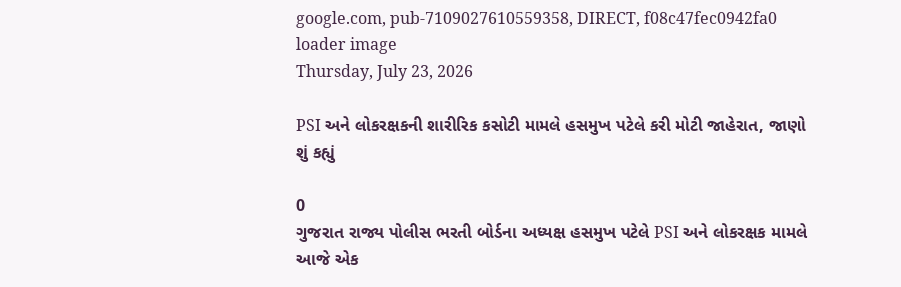google.com, pub-7109027610559358, DIRECT, f08c47fec0942fa0
loader image
Thursday, July 23, 2026

PSI અને લોકરક્ષકની શારીરિક કસોટી મામલે હસમુખ પટેલે કરી મોટી જાહેરાત, જાણો શું કહ્યું

0
ગુજરાત રાજ્ય પોલીસ ભરતી બોર્ડના અધ્યક્ષ હસમુખ પટેલે PSI અને લોકરક્ષક મામલે આજે એક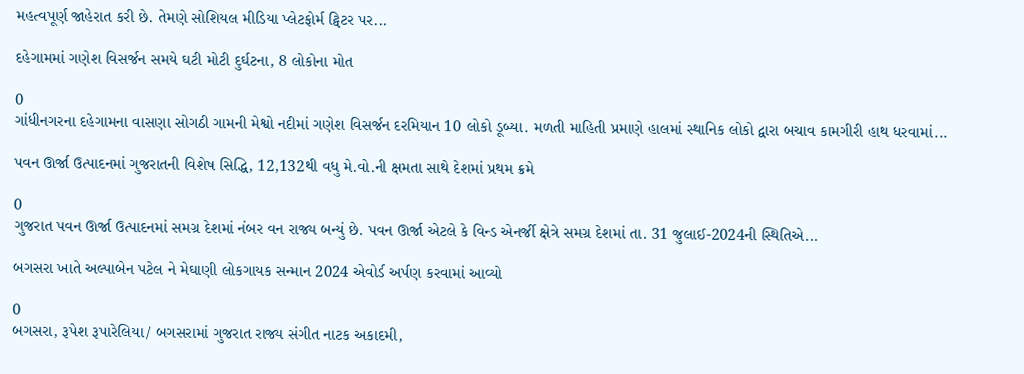મહત્વપૂર્ણ જાહેરાત કરી છે. તેમણે સોશિયલ મીડિયા પ્લેટફોર્મ ટ્વિટર પર...

દહેગામમાં ગણેશ વિસર્જન સમયે ઘટી મોટી દુર્ઘટના, 8 લોકોના મોત

0
ગાંધીનગરના દહેગામના વાસણા સોગઠી ગામની મેશ્વો નદીમાં ગણેશ વિસર્જન દરમિયાન 10 લોકો ડૂબ્યા. મળતી માહિતી પ્રમાણે હાલમાં સ્થાનિક લોકો દ્વારા બચાવ કામગીરી હાથ ધરવામાં...

પવન ઊર્જા ઉત્પાદનમાં ગુજરાતની વિશેષ સિદ્ધિ, 12,132થી વધુ મે.વો.ની ક્ષમતા સાથે દેશમાં પ્રથમ ક્રમે

0
ગુજરાત પવન ઊર્જા ઉત્પાદનમાં સમગ્ર દેશમાં નંબર વન રાજ્ય બન્યું છે. પવન ઊર્જા એટલે કે વિન્ડ એનર્જી ક્ષેત્રે સમગ્ર દેશમાં તા. 31 જુલાઈ-2024ની સ્થિતિએ...

બગસરા ખાતે અલ્પાબેન પટેલ ને મેઘાણી લોકગાયક સન્માન 2024 એવોર્ડ અર્પણ કરવામાં આવ્યો

0
બગસરા, રૂપેશ રૂપારેલિયા/ બગસરામાં ગુજરાત રાજ્ય સંગીત નાટક અકાદમી,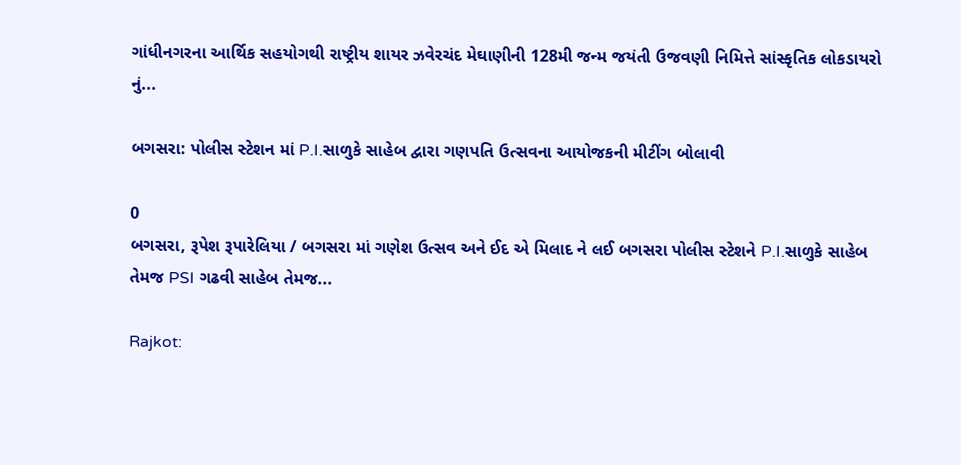ગાંધીનગરના આર્થિક સહયોગથી રાષ્ટ્રીય શાયર ઝવેરચંદ મેઘાણીની 128મી જન્મ જયંતી ઉજવણી નિમિત્તે સાંસ્કૃતિક લોકડાયરો નું...

બગસરા: પોલીસ સ્ટેશન માં P.I.સાળુકે સાહેબ દ્વારા ગણપતિ ઉત્સવના આયોજકની મીટીંગ બોલાવી

0
બગસરા, રૂપેશ રૂપારેલિયા / બગસરા માં ગણેશ ઉત્સવ અને ઈદ એ મિલાદ ને લઈ બગસરા પોલીસ સ્ટેશને P.I.સાળુકે સાહેબ તેમજ PSI ગઢવી સાહેબ તેમજ...

Rajkot: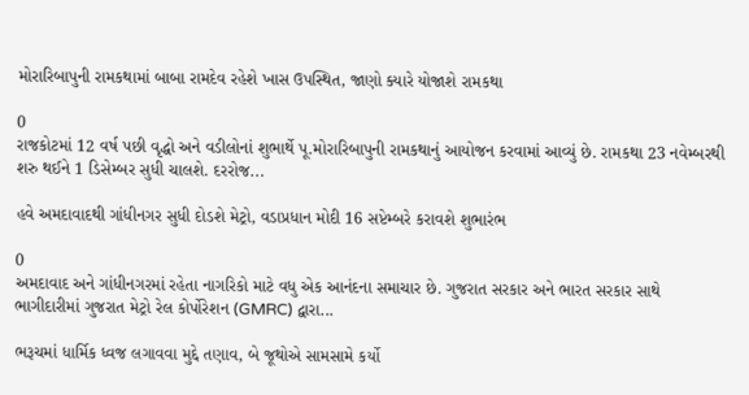મોરારિબાપુની રામકથામાં બાબા રામદેવ રહેશે ખાસ ઉપસ્થિત, જાણો ક્યારે યોજાશે રામકથા

0
રાજકોટમાં 12 વર્ષ પછી વૃદ્ધો અને વડીલોનાં શુભાર્થે પૂ.મોરારિબાપુની રામકથાનું આયોજન કરવામાં આવ્યું છે. રામકથા 23 નવેમ્બરથી શરુ થઈને 1 ડિસેમ્બર સુધી ચાલશે. દરરોજ...

હવે અમદાવાદથી ગાંધીનગર સુધી દોડશે મેટ્રો, વડાપ્રધાન મોદી 16 સપ્ટેમ્બરે કરાવશે શુભારંભ

0
અમદાવાદ અને ગાંધીનગરમાં રહેતા નાગરિકો માટે વધુ એક આનંદના સમાચાર છે. ગુજરાત સરકાર અને ભારત સરકાર સાથે ભાગીદારીમાં ગુજરાત મેટ્રો રેલ કોર્પોરેશન (GMRC) દ્વારા...

ભરૂચમાં ધાર્મિક ધ્વજ લગાવવા મુદ્દે તણાવ, બે જૂથોએ સામસામે કર્યો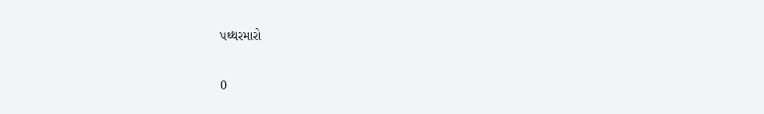પથ્થરમારો

0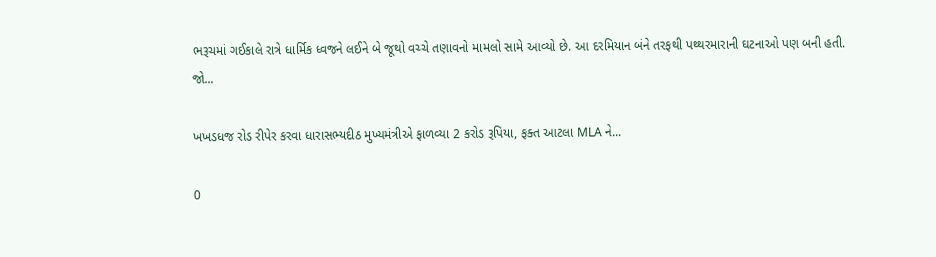ભરૂચમાં ગઈકાલે રાત્રે ધાર્મિક ધ્વજને લઈને બે જૂથો વચ્ચે તણાવનો મામલો સામે આવ્યો છે. આ દરમિયાન બંને તરફથી પથ્થરમારાની ઘટનાઓ પણ બની હતી. જો...

ખખડધજ રોડ રીપેર કરવા ધારાસભ્યદીઠ મુખ્યમંત્રીએ ફાળવ્યા 2 કરોડ રૂપિયા, ફક્ત આટલા MLA ને...

0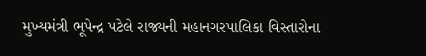મુખ્યમંત્રી ભૂપેન્દ્ર પટેલે રાજ્યની મહાનગરપાલિકા વિસ્તારોના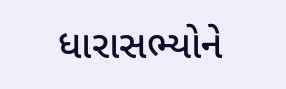ધારાસભ્યોને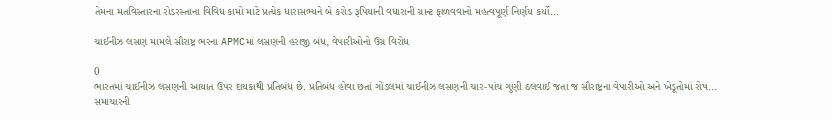તેમના મતવિસ્તારના રોડરસ્તાના વિવિધ કામો માટે પ્રત્યેક ધારાસભ્યને બે કરોડ રૂપિયાની વધારાની ગ્રાન્ટ ફાળવવાનો મહત્વપૂર્ણ નિર્ણય કર્યો...

ચાઈનીઝ લસણ મામલે સૌરાષ્ટ્ર ભરના APMCમાં લસણની હરાજી બંધ, વેપારીઓનો ઉગ્ર વિરોધ

0
ભારતમાં ચાઈનીઝ લસણની આયાત ઉપર દાયકાથી પ્રતિબંધ છે. પ્રતિબંધ હોવા છતાં ગોંડલમાં ચાઈનીઝ લસણની ચાર-પાંચ ગુણી ઠલવાઈ જતા જ સૌરાષ્ટ્રના વેપારીઓ અને ખેડૂતોમાં રોષ...
સમાચારની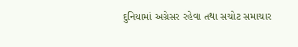દુનિયામાં અગ્રેસર રહેવા તથા સચોટ સમાચાર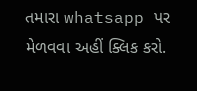તમારા whatsapp પર મેળવવા અહીં ક્લિક કરો.